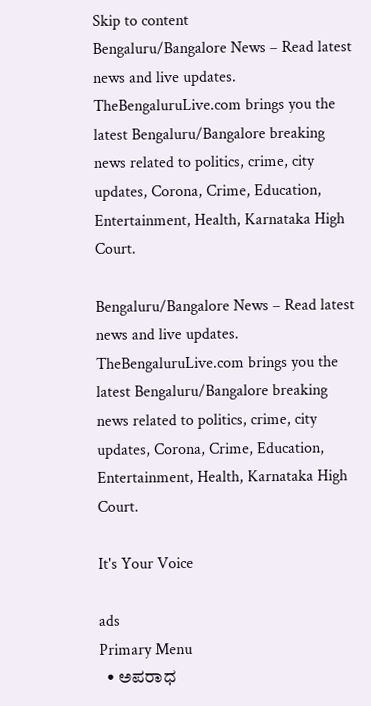Skip to content
Bengaluru/Bangalore News – Read latest news and live updates. TheBengaluruLive.com brings you the latest Bengaluru/Bangalore breaking news related to politics, crime, city updates, Corona, Crime, Education, Entertainment, Health, Karnataka High Court.

Bengaluru/Bangalore News – Read latest news and live updates. TheBengaluruLive.com brings you the latest Bengaluru/Bangalore breaking news related to politics, crime, city updates, Corona, Crime, Education, Entertainment, Health, Karnataka High Court.

It's Your Voice

ads
Primary Menu
  • ಅಪರಾಧ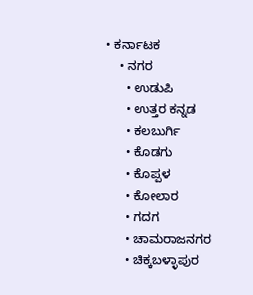• ಕರ್ನಾಟಕ
    • ನಗರ
      • ಉಡುಪಿ
      • ಉತ್ತರ ಕನ್ನಡ
      • ಕಲಬುರ್ಗಿ
      • ಕೊಡಗು
      • ಕೊಪ್ಪಳ
      • ಕೋಲಾರ
      • ಗದಗ
      • ಚಾಮರಾಜನಗರ
      • ಚಿಕ್ಕಬಳ್ಳಾಪುರ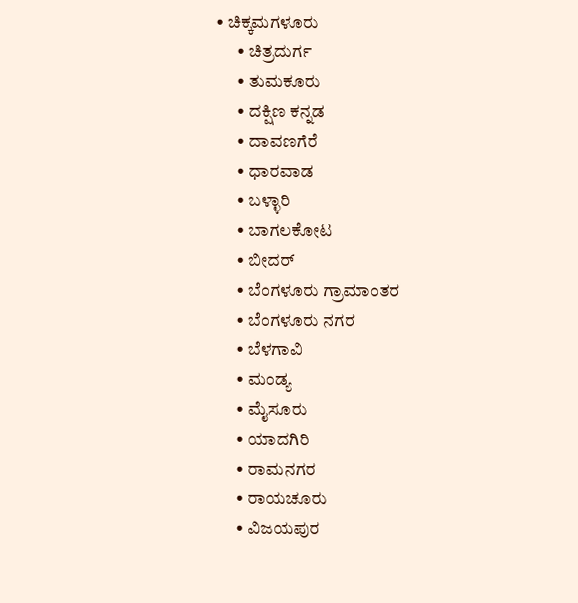• ಚಿಕ್ಕಮಗಳೂರು
      • ಚಿತ್ರದುರ್ಗ
      • ತುಮಕೂರು
      • ದಕ್ಷಿಣ ಕನ್ನಡ
      • ದಾವಣಗೆರೆ
      • ಧಾರವಾಡ
      • ಬಳ್ಳಾರಿ
      • ಬಾಗಲಕೋಟ
      • ಬೀದರ್
      • ಬೆಂಗಳೂರು ಗ್ರಾಮಾಂತರ
      • ಬೆಂಗಳೂರು ನಗರ
      • ಬೆಳಗಾವಿ
      • ಮಂಡ್ಯ
      • ಮೈಸೂರು
      • ಯಾದಗಿರಿ
      • ರಾಮನಗರ
      • ರಾಯಚೂರು
      • ವಿಜಯಪುರ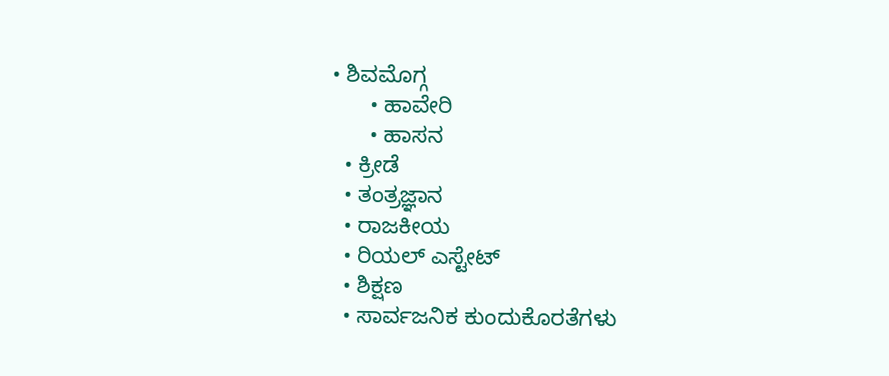• ಶಿವಮೊಗ್ಗ
      • ಹಾವೇರಿ
      • ಹಾಸನ
  • ಕ್ರೀಡೆ
  • ತಂತ್ರಜ್ಞಾನ
  • ರಾಜಕೀಯ
  • ರಿಯಲ್ ಎಸ್ಟೇಟ್
  • ಶಿಕ್ಷಣ
  • ಸಾರ್ವಜನಿಕ ಕುಂದುಕೊರತೆಗಳು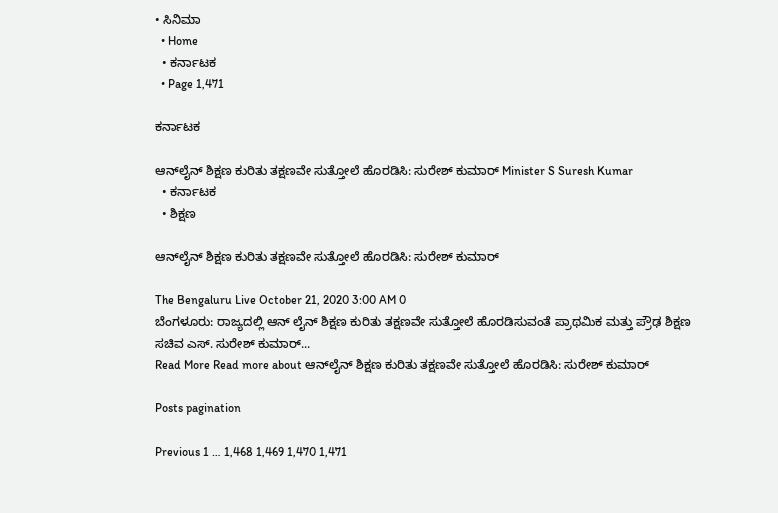• ಸಿನಿಮಾ
  • Home
  • ಕರ್ನಾಟಕ
  • Page 1,471

ಕರ್ನಾಟಕ

ಆನ್‍ಲೈನ್ ಶಿಕ್ಷಣ ಕುರಿತು ತಕ್ಷಣವೇ ಸುತ್ತೋಲೆ ಹೊರಡಿಸಿ: ಸುರೇಶ್ ಕುಮಾರ್ Minister S Suresh Kumar
  • ಕರ್ನಾಟಕ
  • ಶಿಕ್ಷಣ

ಆನ್‍ಲೈನ್ ಶಿಕ್ಷಣ ಕುರಿತು ತಕ್ಷಣವೇ ಸುತ್ತೋಲೆ ಹೊರಡಿಸಿ: ಸುರೇಶ್ ಕುಮಾರ್

The Bengaluru Live October 21, 2020 3:00 AM 0
ಬೆಂಗಳೂರು: ರಾಜ್ಯದಲ್ಲಿ ಆನ್ ಲೈನ್ ಶಿಕ್ಷಣ ಕುರಿತು ತಕ್ಷಣವೇ ಸುತ್ತೋಲೆ ಹೊರಡಿಸುವಂತೆ ಪ್ರಾಥಮಿಕ ಮತ್ತು ಪ್ರೌಢ ಶಿಕ್ಷಣ ಸಚಿವ ಎಸ್. ಸುರೇಶ್ ಕುಮಾರ್...
Read More Read more about ಆನ್‍ಲೈನ್ ಶಿಕ್ಷಣ ಕುರಿತು ತಕ್ಷಣವೇ ಸುತ್ತೋಲೆ ಹೊರಡಿಸಿ: ಸುರೇಶ್ ಕುಮಾರ್

Posts pagination

Previous 1 … 1,468 1,469 1,470 1,471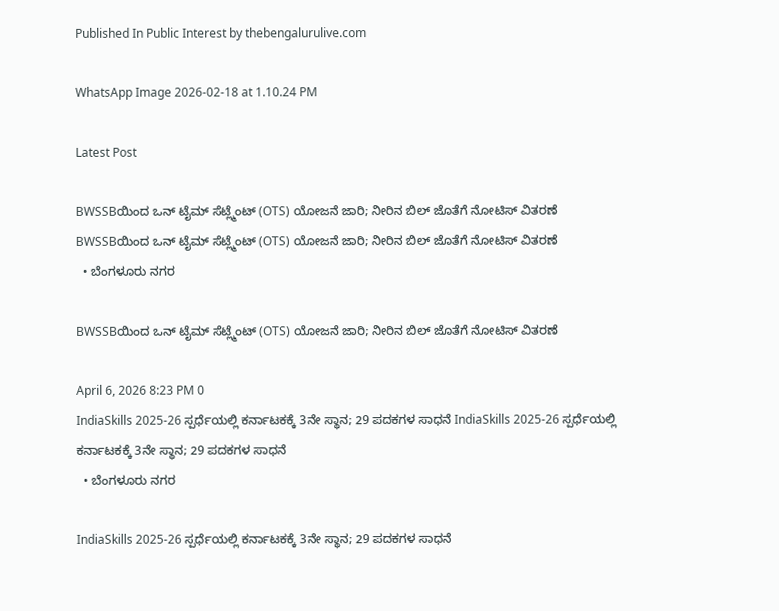Published In Public Interest by thebengalurulive.com

WhatsApp Image 2026-02-18 at 1.10.24 PM

Latest Post

BWSSBಯಿಂದ ಒನ್ ಟೈಮ್ ಸೆಟ್ಲ್ಮೆಂಟ್ (OTS) ಯೋಜನೆ ಜಾರಿ; ನೀರಿನ ಬಿಲ್ ಜೊತೆಗೆ ನೋಟಿಸ್ ವಿತರಣೆ BWSSBಯಿಂದ ಒನ್ ಟೈಮ್ ಸೆಟ್ಲ್ಮೆಂಟ್ (OTS) ಯೋಜನೆ ಜಾರಿ; ನೀರಿನ ಬಿಲ್ ಜೊತೆಗೆ ನೋಟಿಸ್ ವಿತರಣೆ
  • ಬೆಂಗಳೂರು ನಗರ

BWSSBಯಿಂದ ಒನ್ ಟೈಮ್ ಸೆಟ್ಲ್ಮೆಂಟ್ (OTS) ಯೋಜನೆ ಜಾರಿ; ನೀರಿನ ಬಿಲ್ ಜೊತೆಗೆ ನೋಟಿಸ್ ವಿತರಣೆ

April 6, 2026 8:23 PM 0
IndiaSkills 2025-26 ಸ್ಪರ್ಧೆಯಲ್ಲಿ ಕರ್ನಾಟಕಕ್ಕೆ 3ನೇ ಸ್ಥಾನ; 29 ಪದಕಗಳ ಸಾಧನೆ IndiaSkills 2025-26 ಸ್ಪರ್ಧೆಯಲ್ಲಿ ಕರ್ನಾಟಕಕ್ಕೆ 3ನೇ ಸ್ಥಾನ; 29 ಪದಕಗಳ ಸಾಧನೆ
  • ಬೆಂಗಳೂರು ನಗರ

IndiaSkills 2025-26 ಸ್ಪರ್ಧೆಯಲ್ಲಿ ಕರ್ನಾಟಕಕ್ಕೆ 3ನೇ ಸ್ಥಾನ; 29 ಪದಕಗಳ ಸಾಧನೆ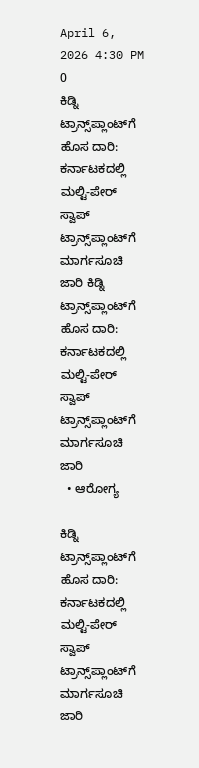April 6, 2026 4:30 PM 0
ಕಿಡ್ನಿ ಟ್ರಾನ್ಸ್‌ಪ್ಲಾಂಟ್‌ಗೆ ಹೊಸ ದಾರಿ: ಕರ್ನಾಟಕದಲ್ಲಿ ಮಲ್ಟಿ-ಪೇರ್ ಸ್ವಾಪ್ ಟ್ರಾನ್ಸ್‌ಪ್ಲಾಂಟ್‌ಗೆ ಮಾರ್ಗಸೂಚಿ ಜಾರಿ ಕಿಡ್ನಿ ಟ್ರಾನ್ಸ್‌ಪ್ಲಾಂಟ್‌ಗೆ ಹೊಸ ದಾರಿ: ಕರ್ನಾಟಕದಲ್ಲಿ ಮಲ್ಟಿ-ಪೇರ್ ಸ್ವಾಪ್ ಟ್ರಾನ್ಸ್‌ಪ್ಲಾಂಟ್‌ಗೆ ಮಾರ್ಗಸೂಚಿ ಜಾರಿ
  • ಆರೋಗ್ಯ

ಕಿಡ್ನಿ ಟ್ರಾನ್ಸ್‌ಪ್ಲಾಂಟ್‌ಗೆ ಹೊಸ ದಾರಿ: ಕರ್ನಾಟಕದಲ್ಲಿ ಮಲ್ಟಿ-ಪೇರ್ ಸ್ವಾಪ್ ಟ್ರಾನ್ಸ್‌ಪ್ಲಾಂಟ್‌ಗೆ ಮಾರ್ಗಸೂಚಿ ಜಾರಿ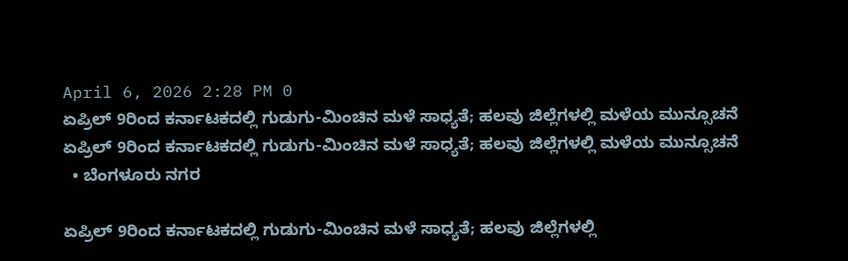April 6, 2026 2:28 PM 0
ಏಪ್ರಿಲ್ 9ರಿಂದ ಕರ್ನಾಟಕದಲ್ಲಿ ಗುಡುಗು-ಮಿಂಚಿನ ಮಳೆ ಸಾಧ್ಯತೆ; ಹಲವು ಜಿಲ್ಲೆಗಳಲ್ಲಿ ಮಳೆಯ ಮುನ್ಸೂಚನೆ ಏಪ್ರಿಲ್ 9ರಿಂದ ಕರ್ನಾಟಕದಲ್ಲಿ ಗುಡುಗು-ಮಿಂಚಿನ ಮಳೆ ಸಾಧ್ಯತೆ; ಹಲವು ಜಿಲ್ಲೆಗಳಲ್ಲಿ ಮಳೆಯ ಮುನ್ಸೂಚನೆ
  • ಬೆಂಗಳೂರು ನಗರ

ಏಪ್ರಿಲ್ 9ರಿಂದ ಕರ್ನಾಟಕದಲ್ಲಿ ಗುಡುಗು-ಮಿಂಚಿನ ಮಳೆ ಸಾಧ್ಯತೆ; ಹಲವು ಜಿಲ್ಲೆಗಳಲ್ಲಿ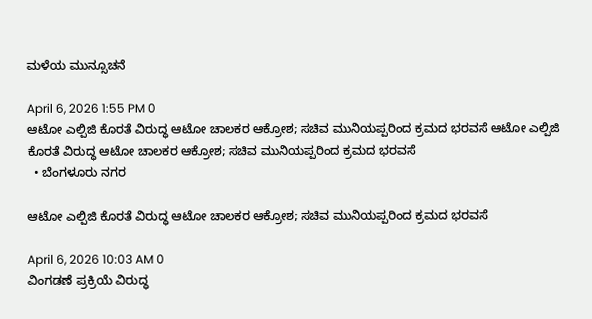ಮಳೆಯ ಮುನ್ಸೂಚನೆ

April 6, 2026 1:55 PM 0
ಆಟೋ ಎಲ್ಪಿಜಿ ಕೊರತೆ ವಿರುದ್ಧ ಆಟೋ ಚಾಲಕರ ಆಕ್ರೋಶ; ಸಚಿವ ಮುನಿಯಪ್ಪರಿಂದ ಕ್ರಮದ ಭರವಸೆ ಆಟೋ ಎಲ್ಪಿಜಿ ಕೊರತೆ ವಿರುದ್ಧ ಆಟೋ ಚಾಲಕರ ಆಕ್ರೋಶ; ಸಚಿವ ಮುನಿಯಪ್ಪರಿಂದ ಕ್ರಮದ ಭರವಸೆ
  • ಬೆಂಗಳೂರು ನಗರ

ಆಟೋ ಎಲ್ಪಿಜಿ ಕೊರತೆ ವಿರುದ್ಧ ಆಟೋ ಚಾಲಕರ ಆಕ್ರೋಶ; ಸಚಿವ ಮುನಿಯಪ್ಪರಿಂದ ಕ್ರಮದ ಭರವಸೆ

April 6, 2026 10:03 AM 0
ವಿಂಗಡಣೆ ಪ್ರಕ್ರಿಯೆ ವಿರುದ್ಧ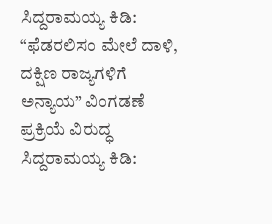ಸಿದ್ದರಾಮಯ್ಯ ಕಿಡಿ: “ಫೆಡರಲಿಸಂ ಮೇಲೆ ದಾಳಿ, ದಕ್ಷಿಣ ರಾಜ್ಯಗಳಿಗೆ ಅನ್ಯಾಯ” ವಿಂಗಡಣೆ ಪ್ರಕ್ರಿಯೆ ವಿರುದ್ಧ ಸಿದ್ದರಾಮಯ್ಯ ಕಿಡಿ: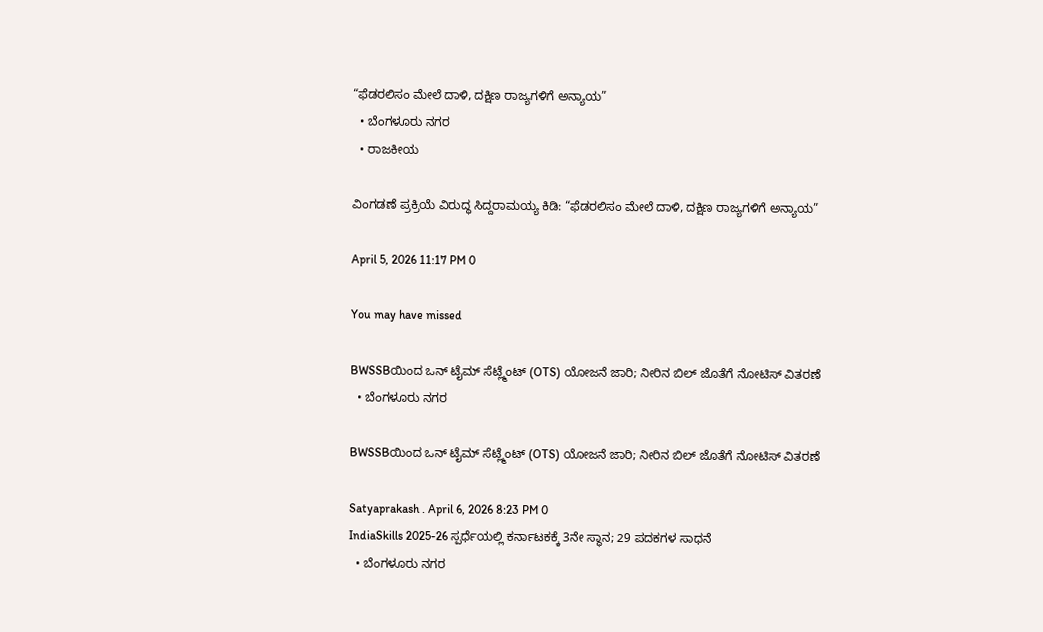“ಫೆಡರಲಿಸಂ ಮೇಲೆ ದಾಳಿ, ದಕ್ಷಿಣ ರಾಜ್ಯಗಳಿಗೆ ಅನ್ಯಾಯ”
  • ಬೆಂಗಳೂರು ನಗರ
  • ರಾಜಕೀಯ

ವಿಂಗಡಣೆ ಪ್ರಕ್ರಿಯೆ ವಿರುದ್ಧ ಸಿದ್ದರಾಮಯ್ಯ ಕಿಡಿ: “ಫೆಡರಲಿಸಂ ಮೇಲೆ ದಾಳಿ, ದಕ್ಷಿಣ ರಾಜ್ಯಗಳಿಗೆ ಅನ್ಯಾಯ”

April 5, 2026 11:17 PM 0

You may have missed

BWSSBಯಿಂದ ಒನ್ ಟೈಮ್ ಸೆಟ್ಲ್ಮೆಂಟ್ (OTS) ಯೋಜನೆ ಜಾರಿ; ನೀರಿನ ಬಿಲ್ ಜೊತೆಗೆ ನೋಟಿಸ್ ವಿತರಣೆ
  • ಬೆಂಗಳೂರು ನಗರ

BWSSBಯಿಂದ ಒನ್ ಟೈಮ್ ಸೆಟ್ಲ್ಮೆಂಟ್ (OTS) ಯೋಜನೆ ಜಾರಿ; ನೀರಿನ ಬಿಲ್ ಜೊತೆಗೆ ನೋಟಿಸ್ ವಿತರಣೆ

Satyaprakash . April 6, 2026 8:23 PM 0
IndiaSkills 2025-26 ಸ್ಪರ್ಧೆಯಲ್ಲಿ ಕರ್ನಾಟಕಕ್ಕೆ 3ನೇ ಸ್ಥಾನ; 29 ಪದಕಗಳ ಸಾಧನೆ
  • ಬೆಂಗಳೂರು ನಗರ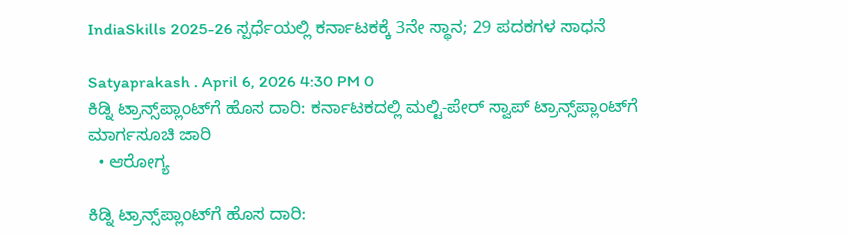IndiaSkills 2025-26 ಸ್ಪರ್ಧೆಯಲ್ಲಿ ಕರ್ನಾಟಕಕ್ಕೆ 3ನೇ ಸ್ಥಾನ; 29 ಪದಕಗಳ ಸಾಧನೆ

Satyaprakash . April 6, 2026 4:30 PM 0
ಕಿಡ್ನಿ ಟ್ರಾನ್ಸ್‌ಪ್ಲಾಂಟ್‌ಗೆ ಹೊಸ ದಾರಿ: ಕರ್ನಾಟಕದಲ್ಲಿ ಮಲ್ಟಿ-ಪೇರ್ ಸ್ವಾಪ್ ಟ್ರಾನ್ಸ್‌ಪ್ಲಾಂಟ್‌ಗೆ ಮಾರ್ಗಸೂಚಿ ಜಾರಿ
  • ಆರೋಗ್ಯ

ಕಿಡ್ನಿ ಟ್ರಾನ್ಸ್‌ಪ್ಲಾಂಟ್‌ಗೆ ಹೊಸ ದಾರಿ: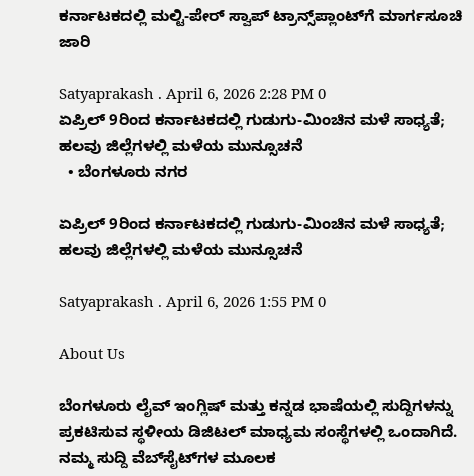ಕರ್ನಾಟಕದಲ್ಲಿ ಮಲ್ಟಿ-ಪೇರ್ ಸ್ವಾಪ್ ಟ್ರಾನ್ಸ್‌ಪ್ಲಾಂಟ್‌ಗೆ ಮಾರ್ಗಸೂಚಿ ಜಾರಿ

Satyaprakash . April 6, 2026 2:28 PM 0
ಏಪ್ರಿಲ್ 9ರಿಂದ ಕರ್ನಾಟಕದಲ್ಲಿ ಗುಡುಗು-ಮಿಂಚಿನ ಮಳೆ ಸಾಧ್ಯತೆ; ಹಲವು ಜಿಲ್ಲೆಗಳಲ್ಲಿ ಮಳೆಯ ಮುನ್ಸೂಚನೆ
  • ಬೆಂಗಳೂರು ನಗರ

ಏಪ್ರಿಲ್ 9ರಿಂದ ಕರ್ನಾಟಕದಲ್ಲಿ ಗುಡುಗು-ಮಿಂಚಿನ ಮಳೆ ಸಾಧ್ಯತೆ; ಹಲವು ಜಿಲ್ಲೆಗಳಲ್ಲಿ ಮಳೆಯ ಮುನ್ಸೂಚನೆ

Satyaprakash . April 6, 2026 1:55 PM 0

About Us

ಬೆಂಗಳೂರು ಲೈವ್ ಇಂಗ್ಲಿಷ್ ಮತ್ತು ಕನ್ನಡ ಭಾಷೆಯಲ್ಲಿ ಸುದ್ದಿಗಳನ್ನು ಪ್ರಕಟಿಸುವ ಸ್ಥಳೀಯ ಡಿಜಿಟಲ್ ಮಾಧ್ಯಮ ಸಂಸ್ಥೆಗಳಲ್ಲಿ ಒಂದಾಗಿದೆ. ನಮ್ಮ ಸುದ್ದಿ ವೆಬ್‌ಸೈಟ್‌ಗಳ ಮೂಲಕ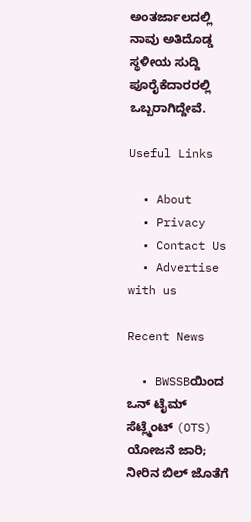ಅಂತರ್ಜಾಲದಲ್ಲಿ ನಾವು ಅತಿದೊಡ್ಡ ಸ್ಥಳೀಯ ಸುದ್ದಿ ಪೂರೈಕೆದಾರರಲ್ಲಿ ಒಬ್ಬರಾಗಿದ್ದೇವೆ.

Useful Links

  • About
  • Privacy
  • Contact Us
  • Advertise with us

Recent News

  • BWSSBಯಿಂದ ಒನ್ ಟೈಮ್ ಸೆಟ್ಲ್ಮೆಂಟ್ (OTS) ಯೋಜನೆ ಜಾರಿ; ನೀರಿನ ಬಿಲ್ ಜೊತೆಗೆ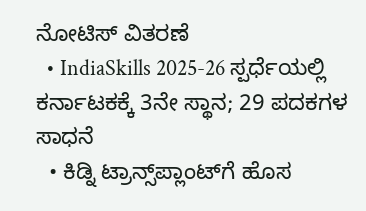ನೋಟಿಸ್ ವಿತರಣೆ
  • IndiaSkills 2025-26 ಸ್ಪರ್ಧೆಯಲ್ಲಿ ಕರ್ನಾಟಕಕ್ಕೆ 3ನೇ ಸ್ಥಾನ; 29 ಪದಕಗಳ ಸಾಧನೆ
  • ಕಿಡ್ನಿ ಟ್ರಾನ್ಸ್‌ಪ್ಲಾಂಟ್‌ಗೆ ಹೊಸ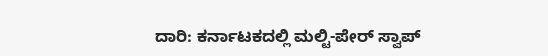ದಾರಿ: ಕರ್ನಾಟಕದಲ್ಲಿ ಮಲ್ಟಿ-ಪೇರ್ ಸ್ವಾಪ್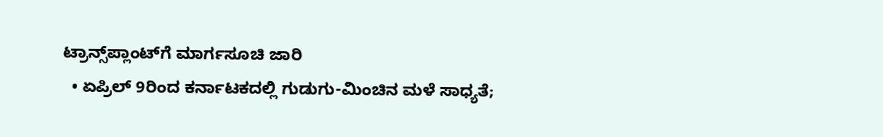ಟ್ರಾನ್ಸ್‌ಪ್ಲಾಂಟ್‌ಗೆ ಮಾರ್ಗಸೂಚಿ ಜಾರಿ
  • ಏಪ್ರಿಲ್ 9ರಿಂದ ಕರ್ನಾಟಕದಲ್ಲಿ ಗುಡುಗು-ಮಿಂಚಿನ ಮಳೆ ಸಾಧ್ಯತೆ;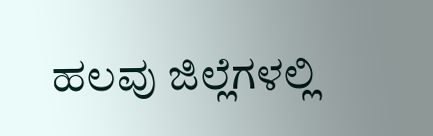ಹಲವು ಜಿಲ್ಲೆಗಳಲ್ಲಿ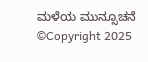ಮಳೆಯ ಮುನ್ಸೂಚನೆ
©Copyright 2025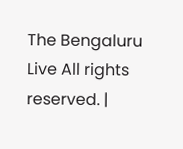The Bengaluru Live All rights reserved. |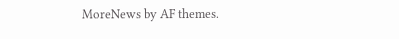MoreNews by AF themes.